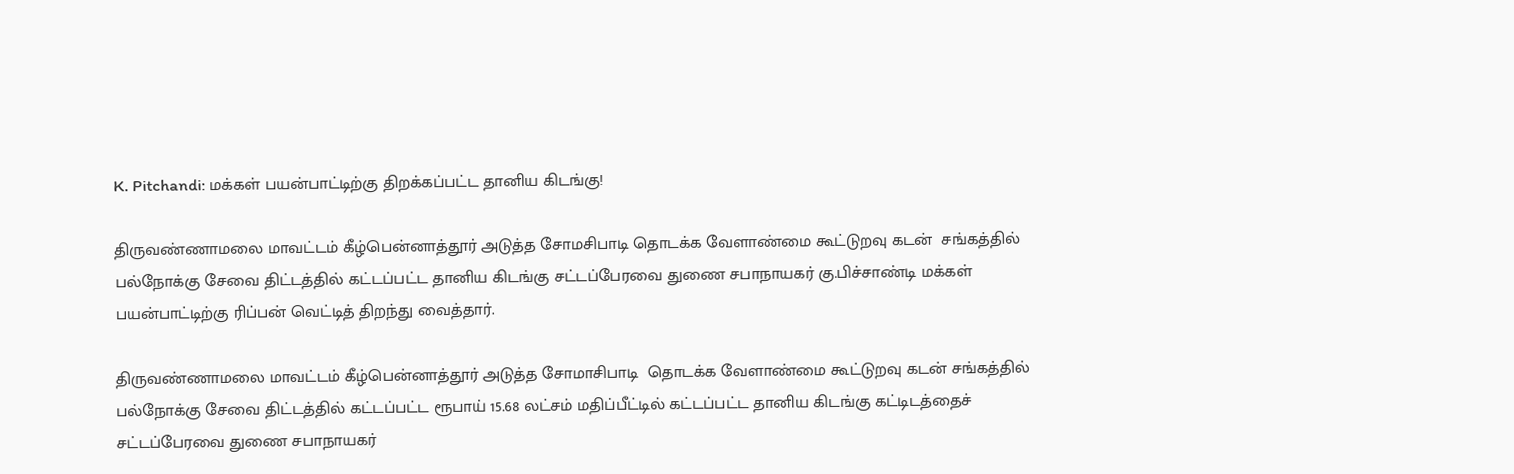K. Pitchandi: மக்கள் பயன்பாட்டிற்கு திறக்கப்பட்ட தானிய கிடங்கு!

திருவண்ணாமலை மாவட்டம் கீழ்பென்னாத்தூர் அடுத்த சோமசிபாடி தொடக்க வேளாண்மை கூட்டுறவு கடன்  சங்கத்தில் பல்நோக்கு சேவை திட்டத்தில் கட்டப்பட்ட தானிய கிடங்கு சட்டப்பேரவை துணை சபாநாயகர் கு.பிச்சாண்டி மக்கள் பயன்பாட்டிற்கு ரிப்பன் வெட்டித் திறந்து வைத்தார்.

திருவண்ணாமலை மாவட்டம் கீழ்பென்னாத்தூர் அடுத்த சோமாசிபாடி  தொடக்க வேளாண்மை கூட்டுறவு கடன் சங்கத்தில் பல்நோக்கு சேவை திட்டத்தில் கட்டப்பட்ட ரூபாய் 15.68 லட்சம் மதிப்பீட்டில் கட்டப்பட்ட தானிய கிடங்கு கட்டிடத்தைச் சட்டப்பேரவை துணை சபாநாயகர்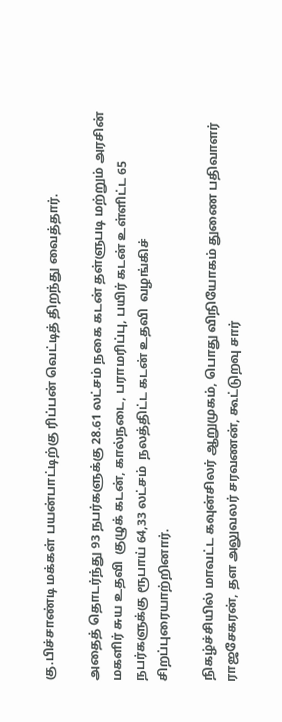கு.பிச்சாண்டி மக்கள் பயன்பாட்டிற்கு ரிப்பன் வெட்டித் திறந்து வைத்தார்.

அதைத் தொடர்ந்து 93 நபர்களுக்கு 28.61 லட்சம் நகை கடன் தள்ளுபடி மற்றும் அரசின் மகளிர் சுய உதவி  குழுக் கடன், கால்நடை, பராமரிப்பு, பயிர் கடன் உள்ளிட்ட 65 நபர்களுக்கு ரூபாய் 64,33 லட்சம்  நலத்திட்ட கடன் உதவி  வழங்கிச் சிறப்புரையாற்றினார்.

நிகழ்ச்சியில் மாவட்ட கவுன்சிலர் ஆறுமுகம், பொது விநியோகம் துணை பதிவாளர் ராஜசேகரன், தள அலுவலர் சரவணன், கூட்டுறவு சார்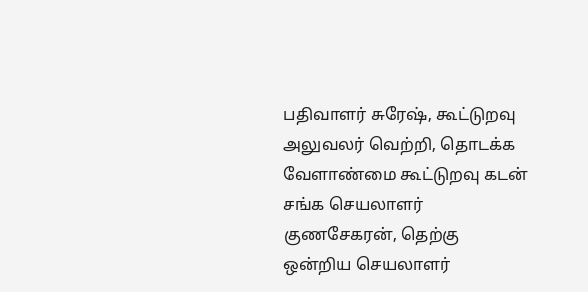பதிவாளர் சுரேஷ், கூட்டுறவு அலுவலர் வெற்றி, தொடக்க வேளாண்மை கூட்டுறவு கடன் சங்க செயலாளர் குணசேகரன், தெற்கு ஒன்றிய செயலாளர்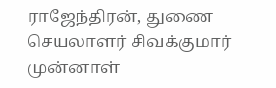ராஜேந்திரன், துணை செயலாளர் சிவக்குமார் முன்னாள்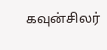கவுன்சிலர்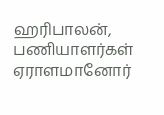ஹரிபாலன், பணியாளர்கள் ஏராளமானோர்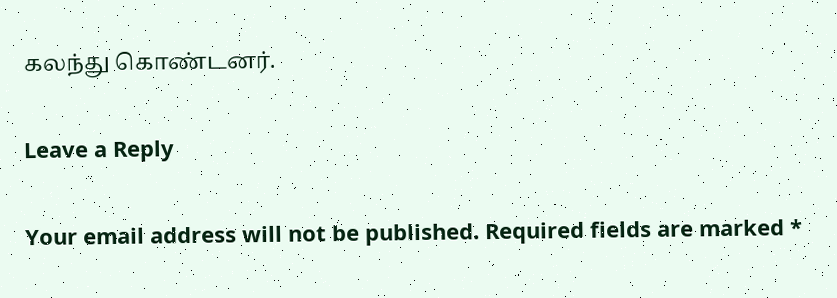கலந்து கொண்டனர்.

Leave a Reply

Your email address will not be published. Required fields are marked *